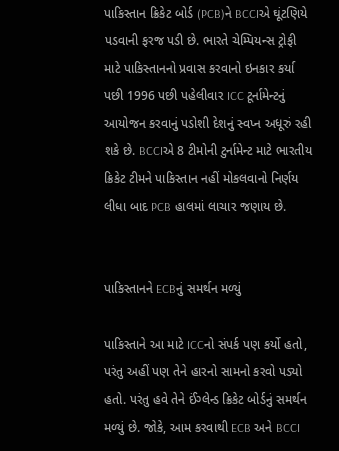પાકિસ્તાન ક્રિકેટ બોર્ડ (PCB)ને BCCIએ ઘૂંટણિયે પડવાની ફરજ પડી છે. ભારતે ચેમ્પિયન્સ ટ્રોફી માટે પાકિસ્તાનનો પ્રવાસ કરવાનો ઇનકાર કર્યા પછી 1996 પછી પહેલીવાર ICC ટૂર્નામેન્ટનું આયોજન કરવાનું પડોશી દેશનું સ્વપ્ન અધૂરું રહી શકે છે. BCCIએ 8 ટીમોની ટુર્નામેન્ટ માટે ભારતીય ક્રિકેટ ટીમને પાકિસ્તાન નહીં મોકલવાનો નિર્ણય લીધા બાદ PCB હાલમાં લાચાર જણાય છે.


પાકિસ્તાનને ECBનું સમર્થન મળ્યું

પાકિસ્તાને આ માટે ICCનો સંપર્ક પણ કર્યો હતો, પરંતુ અહીં પણ તેને હારનો સામનો કરવો પડ્યો હતો. પરંતુ હવે તેને ઈંગ્લેન્ડ ક્રિકેટ બોર્ડનું સમર્થન મળ્યું છે. જોકે, આમ કરવાથી ECB અને BCCI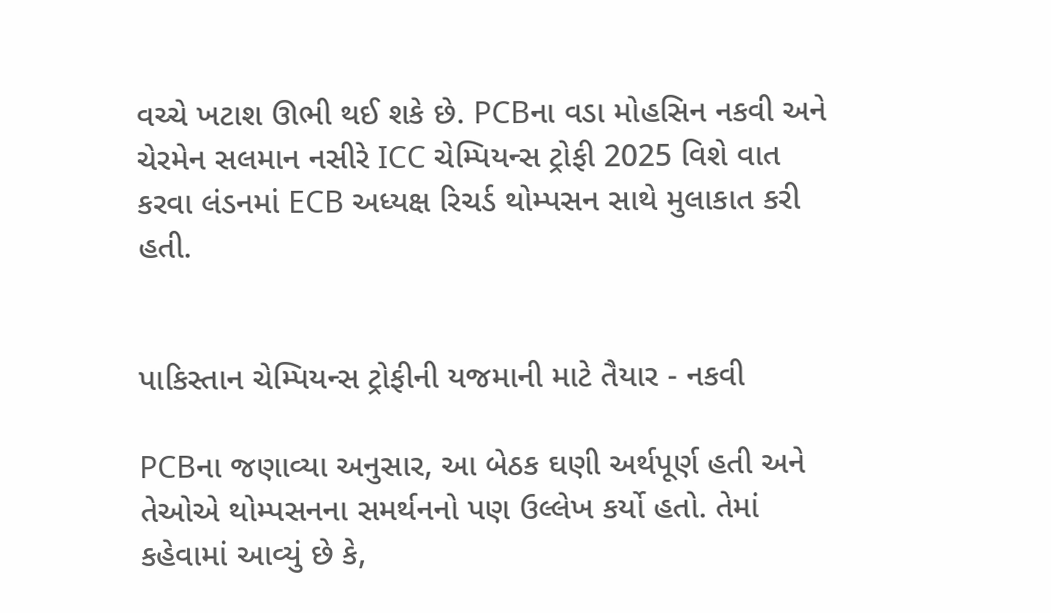વચ્ચે ખટાશ ઊભી થઈ શકે છે. PCBના વડા મોહસિન નકવી અને ચેરમેન સલમાન નસીરે ICC ચેમ્પિયન્સ ટ્રોફી 2025 વિશે વાત કરવા લંડનમાં ECB અધ્યક્ષ રિચર્ડ થોમ્પસન સાથે મુલાકાત કરી હતી.


પાકિસ્તાન ચેમ્પિયન્સ ટ્રોફીની યજમાની માટે તૈયાર - નકવી

PCBના જણાવ્યા અનુસાર, આ બેઠક ઘણી અર્થપૂર્ણ હતી અને તેઓએ થોમ્પસનના સમર્થનનો પણ ઉલ્લેખ કર્યો હતો. તેમાં કહેવામાં આવ્યું છે કે,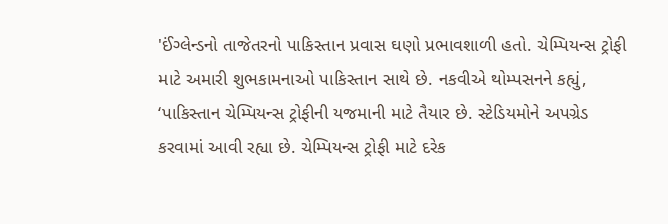'ઈંગ્લેન્ડનો તાજેતરનો પાકિસ્તાન પ્રવાસ ઘણો પ્રભાવશાળી હતો. ચેમ્પિયન્સ ટ્રોફી માટે અમારી શુભકામનાઓ પાકિસ્તાન સાથે છે. નકવીએ થોમ્પસનને કહ્યું, ‘પાકિસ્તાન ચેમ્પિયન્સ ટ્રોફીની યજમાની માટે તૈયાર છે. સ્ટેડિયમોને અપગ્રેડ કરવામાં આવી રહ્યા છે. ચેમ્પિયન્સ ટ્રોફી માટે દરેક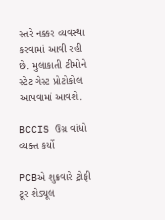સ્તરે નક્કર વ્યવસ્થા કરવામાં આવી રહી છે. મુલાકાતી ટીમોને સ્ટેટ ગેસ્ટ પ્રોટોકોલ આપવામાં આવશે.

BCCIS ઉગ્ર વાંધો વ્યક્ત કર્યો

PCBએ શુક્રવારે ટ્રોફી ટૂર શેડ્યૂલ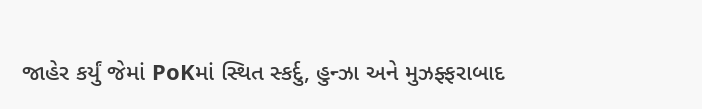જાહેર કર્યું જેમાં PoKમાં સ્થિત સ્કર્દુ, હુન્ઝા અને મુઝફ્ફરાબાદ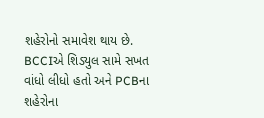શહેરોનો સમાવેશ થાય છે. BCCIએ શિડ્યુલ સામે સખત વાંધો લીધો હતો અને PCBના શહેરોના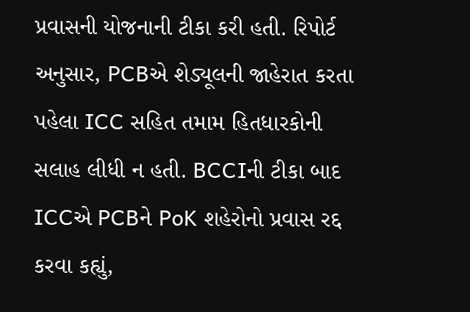પ્રવાસની યોજનાની ટીકા કરી હતી. રિપોર્ટ અનુસાર, PCBએ શેડ્યૂલની જાહેરાત કરતા પહેલા ICC સહિત તમામ હિતધારકોની સલાહ લીધી ન હતી. BCCIની ટીકા બાદ ICCએ PCBને PoK શહેરોનો પ્રવાસ રદ્દ કરવા કહ્યું,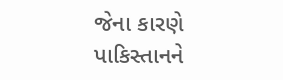જેના કારણે પાકિસ્તાનને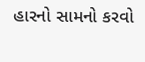હારનો સામનો કરવો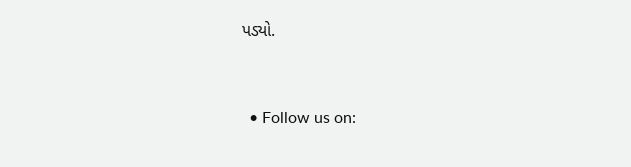પડ્યો.


  • Follow us on: